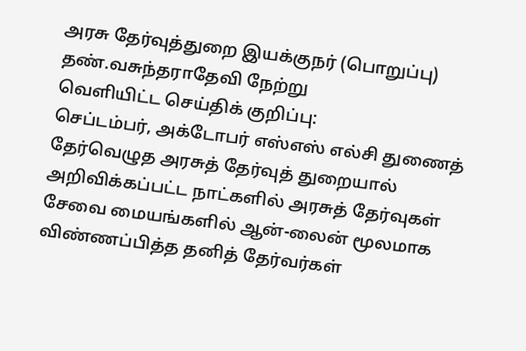அரசு தேர்வுத்துறை இயக்குநர் (பொறுப்பு) தண்.வசுந்தராதேவி நேற்று
வெளியிட்ட செய்திக் குறிப்பு:
செப்டம்பர், அக்டோபர் எஸ்எஸ் எல்சி துணைத் தேர்வெழுத அரசுத் தேர்வுத் துறையால் அறிவிக்கப்பட்ட நாட்களில் அரசுத் தேர்வுகள் சேவை மையங்களில் ஆன்-லைன் மூலமாக விண்ணப்பித்த தனித் தேர்வர்கள்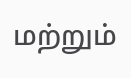மற்றும்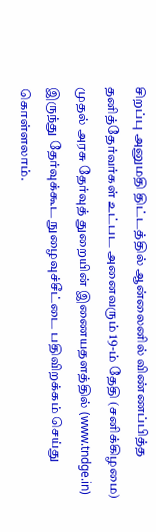சிறப்பு அனுமதி திட்டத்தில் ஆன்லைனில் விண்ணப்பித்த தனித்தேர்வர்கள் உட்பட அனைவரும் 19-ம் தேதி (சனிக்கிழமை) முதல் அரசு தேர்வுத் துறையின் இணையதளத்தில் (www.tndge.in) இருந்து தேர்வுக்கூட நுழைவுச்சீட்டை பதிவிறக்கம் செய்து கொள்ளலாம்.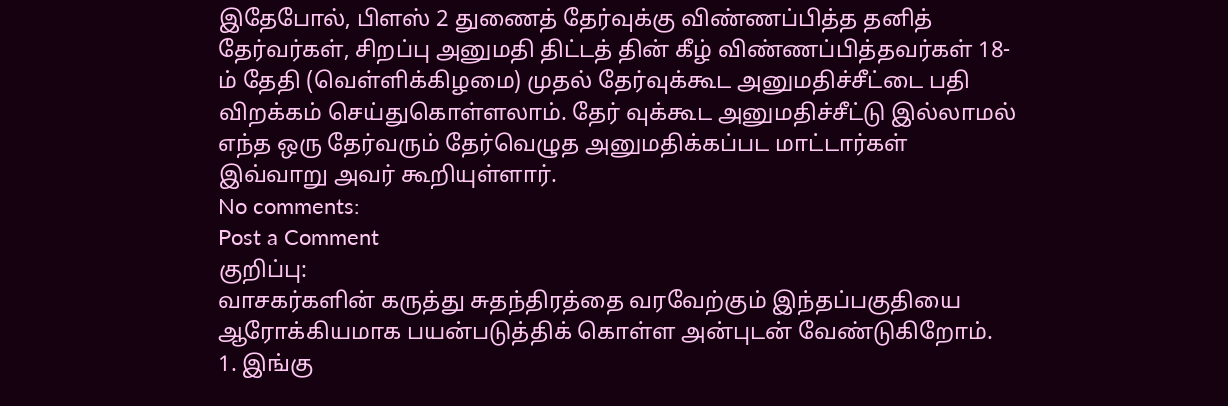இதேபோல், பிளஸ் 2 துணைத் தேர்வுக்கு விண்ணப்பித்த தனித் தேர்வர்கள், சிறப்பு அனுமதி திட்டத் தின் கீழ் விண்ணப்பித்தவர்கள் 18-ம் தேதி (வெள்ளிக்கிழமை) முதல் தேர்வுக்கூட அனுமதிச்சீட்டை பதி விறக்கம் செய்துகொள்ளலாம். தேர் வுக்கூட அனுமதிச்சீட்டு இல்லாமல் எந்த ஒரு தேர்வரும் தேர்வெழுத அனுமதிக்கப்பட மாட்டார்கள்
இவ்வாறு அவர் கூறியுள்ளார்.
No comments:
Post a Comment
குறிப்பு:
வாசகர்களின் கருத்து சுதந்திரத்தை வரவேற்கும் இந்தப்பகுதியை ஆரோக்கியமாக பயன்படுத்திக் கொள்ள அன்புடன் வேண்டுகிறோம்.
1. இங்கு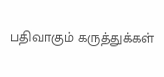பதிவாகும் கருத்துக்கள்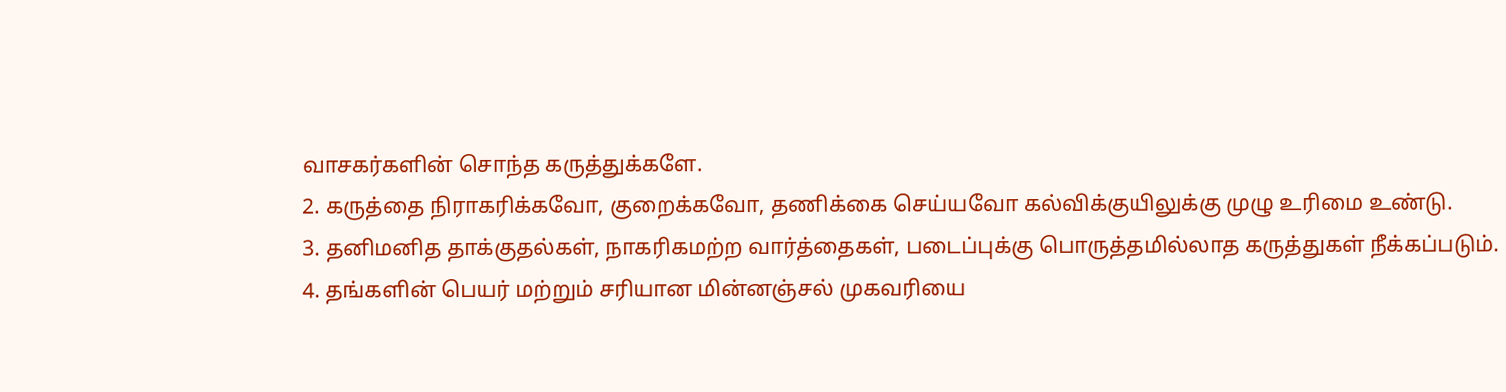வாசகர்களின் சொந்த கருத்துக்களே.
2. கருத்தை நிராகரிக்கவோ, குறைக்கவோ, தணிக்கை செய்யவோ கல்விக்குயிலுக்கு முழு உரிமை உண்டு.
3. தனிமனித தாக்குதல்கள், நாகரிகமற்ற வார்த்தைகள், படைப்புக்கு பொருத்தமில்லாத கருத்துகள் நீக்கப்படும்.
4. தங்களின் பெயர் மற்றும் சரியான மின்னஞ்சல் முகவரியை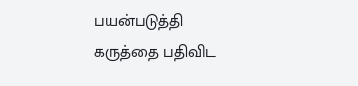பயன்படுத்தி கருத்தை பதிவிட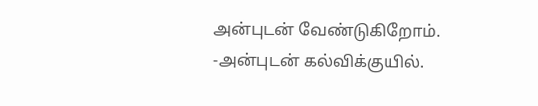அன்புடன் வேண்டுகிறோம்.
-அன்புடன் கல்விக்குயில்.